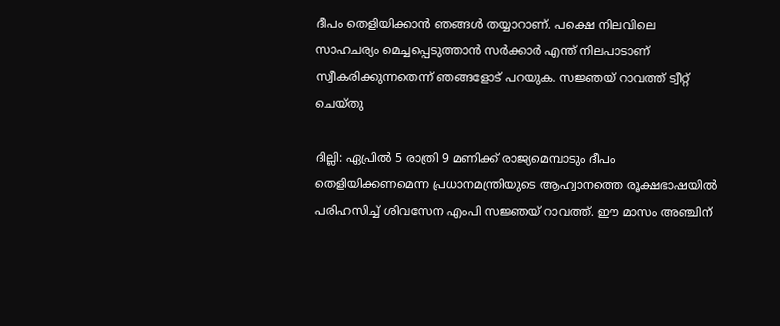ദീപം തെളിയിക്കാൻ ഞങ്ങൾ തയ്യാറാണ്. പക്ഷെ നിലവിലെ സാഹചര്യം മെച്ചപ്പെടുത്താൻ സർക്കാർ എന്ത് നിലപാടാണ് സ്വീകരിക്കുന്നതെന്ന് ഞങ്ങളോട് പറയുക. സജ്ഞയ് റാവത്ത് ട്വീറ്റ് ചെയ്തു

ദില്ലി: ഏപ്രിൽ 5 രാത്രി 9 മണിക്ക് രാജ്യമെമ്പാടും ദീപം തെളിയിക്കണമെന്ന പ്രധാനമന്ത്രിയുടെ ആഹ്വാനത്തെ രൂക്ഷഭാഷയിൽ പരിഹസിച്ച് ശിവസേന എംപി സജ്ഞയ് റാവത്ത്. ഈ മാസം അഞ്ചിന്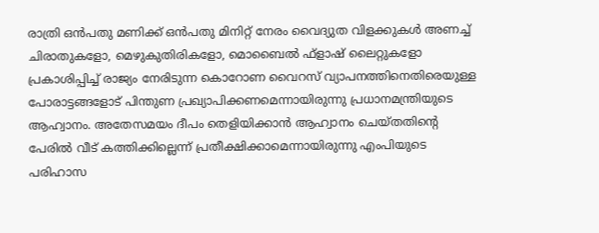രാത്രി ഒൻപതു മണിക്ക് ഒൻപതു മിനിറ്റ് നേരം വൈദ്യുത വിളക്കുകള്‍ അണച്ച് ചിരാതുകളോ, മെഴുകുതിരികളോ, മൊബൈല്‍ ഫ്‌ളാഷ് ലൈറ്റുകളോ പ്രകാശിപ്പിച്ച് രാജ്യം നേരിടുന്ന കൊറോണ വൈറസ് വ്യാപനത്തിനെതിരെയുള്ള പോരാട്ടങ്ങളോട് പിന്തുണ പ്രഖ്യാപിക്കണമെന്നായിരുന്നു പ്രധാനമന്ത്രിയുടെ ആഹ്വാനം. അതേസമയം ദീപം തെളിയിക്കാൻ ആഹ്വാനം ചെയ്തതിന്റെ പേരിൽ വീട് കത്തിക്കില്ലെന്ന് പ്രതീക്ഷിക്കാമെന്നായിരുന്നു എംപിയുടെ പരിഹാസ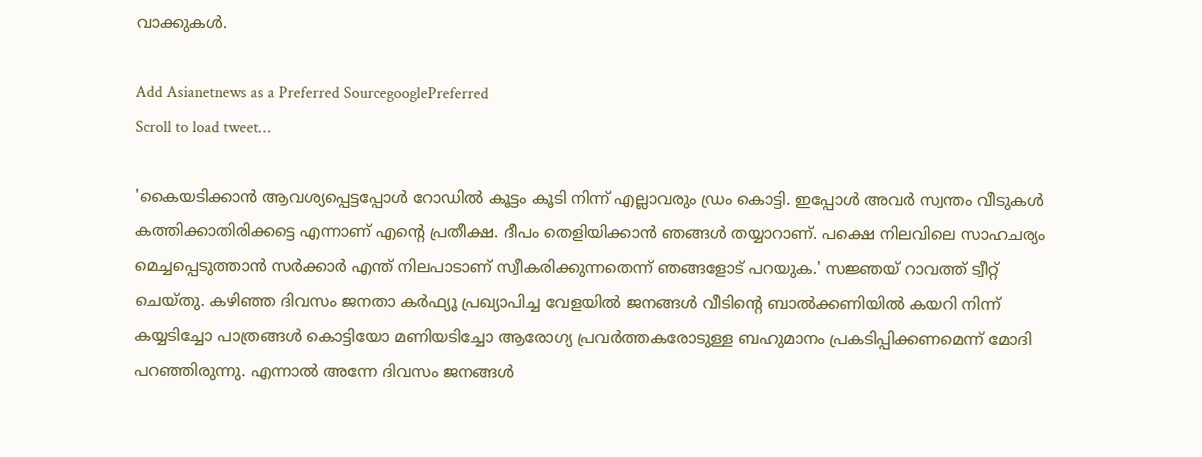വാക്കുകൾ.

Add Asianetnews as a Preferred SourcegooglePreferred
Scroll to load tweet…

'കൈയടിക്കാൻ ആവശ്യപ്പെട്ടപ്പോൾ റോഡിൽ കൂട്ടം കൂടി നിന്ന് എല്ലാവരും ഡ്രം കൊട്ടി. ഇപ്പോൾ അവർ സ്വന്തം വീടുകൾ കത്തിക്കാതിരിക്കട്ടെ എന്നാണ് എന്റെ പ്രതീക്ഷ. ദീപം തെളിയിക്കാൻ ഞങ്ങൾ തയ്യാറാണ്. പക്ഷെ നിലവിലെ സാഹചര്യം മെച്ചപ്പെടുത്താൻ സർക്കാർ എന്ത് നിലപാടാണ് സ്വീകരിക്കുന്നതെന്ന് ഞങ്ങളോട് പറയുക.' സജ്ഞയ് റാവത്ത് ട്വീറ്റ് ചെയ്തു. കഴിഞ്ഞ ദിവസം ജനതാ കർഫ്യൂ പ്രഖ്യാപിച്ച വേളയിൽ ജനങ്ങൾ വീടിന്റെ ബാൽക്കണിയിൽ കയറി നിന്ന് കയ്യടിച്ചോ പാത്രങ്ങൾ കൊട്ടിയോ മണിയടിച്ചോ ആരോഗ്യ പ്രവർത്തകരോടുള്ള ബഹുമാനം പ്രകടിപ്പിക്കണമെന്ന് മോദി പറഞ്ഞിരുന്നു. എന്നാൽ അന്നേ ദിവസം ജനങ്ങൾ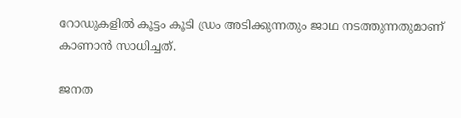റോഡുകളിൽ കൂട്ടം കൂടി ഡ്രം അടിക്കുന്നതും ജാഥ നടത്തുന്നതുമാണ് കാണാൻ സാധിച്ചത്.

ജനത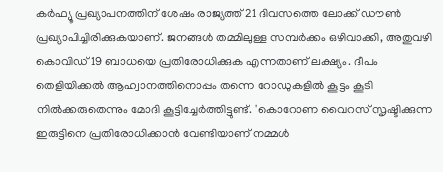കർഫ്യൂ പ്രഖ്യാപനത്തിന് ശേഷം രാജ്യത്ത് 21 ദിവസത്തെ ലോക്ക് ഡൗൺ പ്രഖ്യാപിച്ചിരിക്കുകയാണ്. ജനങ്ങൾ തമ്മിലുള്ള സമ്പർക്കം ഒഴിവാക്കി, അതുവഴി കൊവിഡ് 19 ബാധയെ പ്രതിരോധിക്കുക എന്നതാണ് ലക്ഷ്യം. ദീപം തെളിയിക്കൽ ആഹ്വാനത്തിനൊപ്പം തന്നെ റോഡുകളിൽ കൂട്ടം കൂടി നിൽക്കരുതെന്നും മോദി കൂട്ടിച്ചേർത്തിട്ടുണ്ട്. 'കൊറോണ വൈറസ് സൃഷ്ടിക്കുന്ന ഇരുട്ടിനെ പ്രതിരോധിക്കാൻ വേണ്ടിയാണ് നമ്മൾ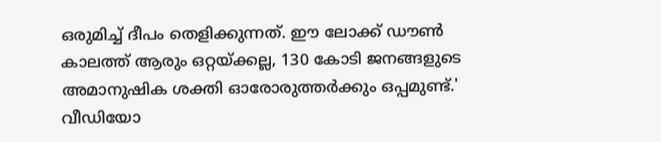ഒരുമിച്ച് ദീപം തെളിക്കുന്നത്. ഈ ലോക്ക് ഡൗൺ കാലത്ത് ആരും ഒറ്റയ്ക്കല്ല, 130 കോടി ജനങ്ങളുടെ അമാനുഷിക ശക്തി ഓരോരുത്തർക്കും ഒപ്പമുണ്ട്.' വീഡിയോ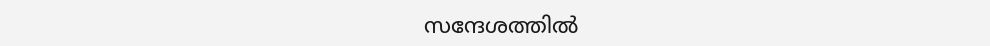സന്ദേശത്തിൽ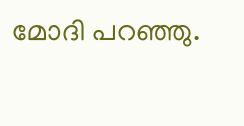മോദി പറഞ്ഞു.